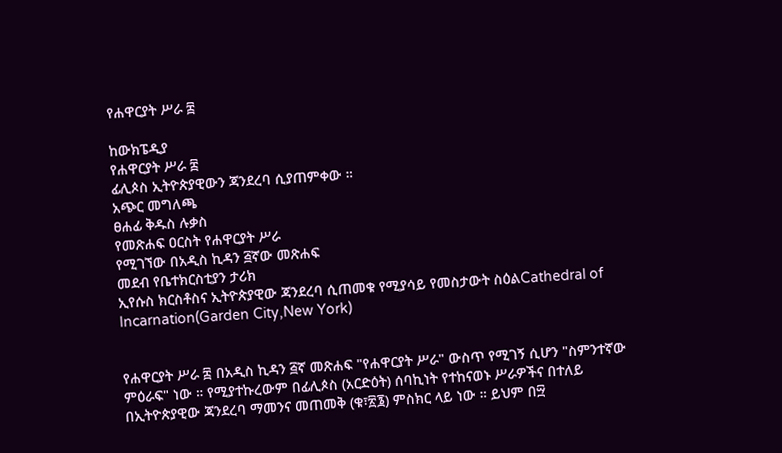የሐዋርያት ሥራ ፰

ከውክፔዲያ
የሐዋርያት ሥራ ፰
ፊሊጶስ ኢትዮጵያዊውን ጃንደረባ ሲያጠምቀው ።
አጭር መግለጫ
ፀሐፊ ቅዱስ ሉቃስ
የመጽሐፍ ዐርስት የሐዋርያት ሥራ
የሚገኘው በአዲስ ኪዳን ፭ኛው መጽሐፍ
መደብ የቤተክርስቲያን ታሪክ
ኢየሱስ ክርስቶስና ኢትዮጵያዊው ጃንደረባ ሲጠመቁ የሚያሳይ የመስታውት ስዕልCathedral of Incarnation(Garden City,New York)


የሐዋርያት ሥራ ፰ በአዲስ ኪዳን ፭ኛ መጽሐፍ "የሐዋርያት ሥራ" ውስጥ የሚገኝ ሲሆን "ስምንተኛው ምዕራፍ" ነው ። የሚያተኩረውም በፊሊጶስ (አርድዕት) ሰባኪነት የተከናወኑ ሥራዎችና በተለይ በኢትዮጵያዊው ጃንደረባ ማመንና መጠመቅ (ቁ፣፳፮) ምስክር ላይ ነው ። ይህም በ፵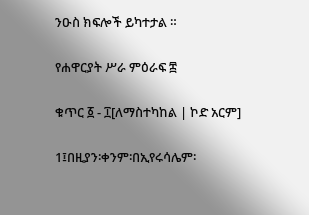ንዑስ ክፍሎች ይካተታል ።

የሐዋርያት ሥራ ምዕራፍ ፰

ቁጥር ፩ - ፲[ለማስተካከል | ኮድ አርም]

1፤በዚያን፡ቀንም፡በኢየሩሳሌም፡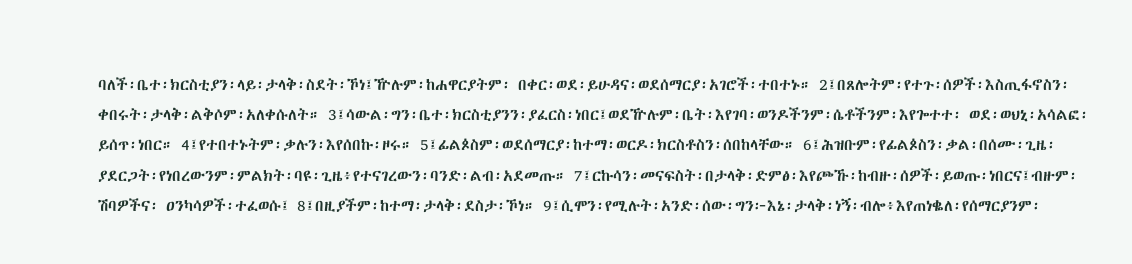ባለች፡ቤተ፡ክርስቲያን፡ላይ፡ታላቅ፡ስደት፡ኾነ፤ዅሉም፡ከሐዋርያትም፡ በቀር፡ወደ፡ይሁዳና፡ወደሰማርያ፡አገሮች፡ተበተኑ። 2፤በጸሎትም፡የተጉ፡ሰዎች፡እስጢፋኖስን፡ቀበሩት፡ታላቅ፡ልቅሶም፡አለቀሱለት። 3፤ሳውል፡ግን፡ቤተ፡ክርስቲያንን፡ያፈርስ፡ነበር፤ወደዅሉም፡ቤት፡እየገባ፡ወንዶችንም፡ሴቶችንም፡እየጐተተ፡ ወደ፡ወህኒ፡አሳልፎ፡ይሰጥ፡ነበር። 4፤የተበተኑትም፡ቃሉን፡እየሰበኩ፡ዞሩ። 5፤ፊልጶስም፡ወደሰማርያ፡ከተማ፡ወርዶ፡ክርስቶስን፡ሰበከላቸው። 6፤ሕዝቡም፡የፊልጶስን፡ቃል፡በሰሙ፡ጊዜ፡ያደርጋት፡የነበረውንም፡ምልክት፡ባዩ፡ጊዜ፥የተናገረውን፡ባንድ፡ልብ፡አደመጡ። 7፤ርኩሳን፡መናፍስት፡በታላቅ፡ድምፅ፡እየጮኹ፡ከብዙ፡ሰዎች፡ይወጡ፡ነበርና፤ብዙም፡ሽባዎችና፡ ዐንካሳዎች፡ተፈወሱ፤ 8፤በዚያችም፡ከተማ፡ታላቅ፡ደስታ፡ኾነ። 9፤ሲሞን፡የሚሉት፡አንድ፡ሰው፡ግን፦እኔ፡ታላቅ፡ነኝ፡ብሎ፥እየጠነቈለ፡የሰማርያንም፡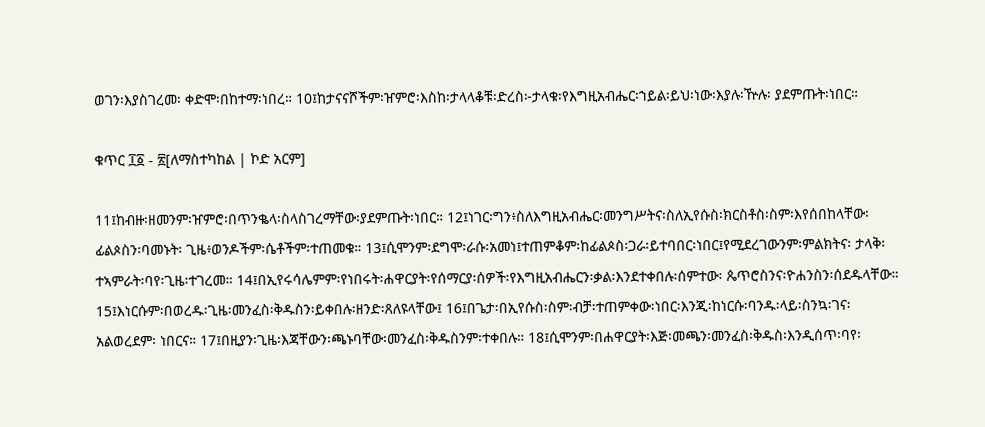ወገን፡እያስገረመ፡ ቀድሞ፡በከተማ፡ነበረ። 10፤ከታናናሾችም፡ዠምሮ፡እስከ፡ታላላቆቹ፡ድረስ፦ታላቁ፡የእግዚአብሔር፡ኀይል፡ይህ፡ነው፡እያሉ፡ዅሉ፡ ያደምጡት፡ነበር።

ቁጥር ፲፩ - ፳[ለማስተካከል | ኮድ አርም]

11፤ከብዙ፡ዘመንም፡ዠምሮ፡በጥንቈላ፡ስላስገረማቸው፡ያደምጡት፡ነበር። 12፤ነገር፡ግን፥ስለእግዚአብሔር፡መንግሥትና፡ስለኢየሱስ፡ክርስቶስ፡ስም፡እየሰበከላቸው፡ፊልጶስን፡ባመኑት፡ ጊዜ፥ወንዶችም፡ሴቶችም፡ተጠመቁ። 13፤ሲሞንም፡ደግሞ፡ራሱ፡አመነ፤ተጠምቆም፡ከፊልጶስ፡ጋራ፡ይተባበር፡ነበር፤የሚደረገውንም፡ምልክትና፡ ታላቅ፡ተኣምራት፡ባየ፡ጊዜ፡ተገረመ። 14፤በኢየሩሳሌምም፡የነበሩት፡ሐዋርያት፡የሰማርያ፡ሰዎች፡የእግዚአብሔርን፡ቃል፡እንደተቀበሉ፡ሰምተው፡ ጴጥሮስንና፡ዮሐንስን፡ሰደዱላቸው። 15፤እነርሱም፡በወረዱ፡ጊዜ፡መንፈስ፡ቅዱስን፡ይቀበሉ፡ዘንድ፡ጸለዩላቸው፤ 16፤በጌታ፡በኢየሱስ፡ስም፡ብቻ፡ተጠምቀው፡ነበር፡እንጂ፡ከነርሱ፡ባንዱ፡ላይ፡ስንኳ፡ገና፡አልወረደም፡ ነበርና። 17፤በዚያን፡ጊዜ፡እጃቸውን፡ጫኑባቸው፡መንፈስ፡ቅዱስንም፡ተቀበሉ። 18፤ሲሞንም፡በሐዋርያት፡እጅ፡መጫን፡መንፈስ፡ቅዱስ፡እንዲሰጥ፡ባየ፡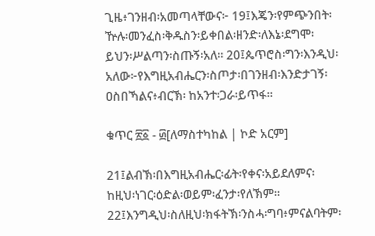ጊዜ፥ገንዘብ፡አመጣላቸውና፦ 19፤እጄን፡የምጭንበት፡ዅሉ፡መንፈስ፡ቅዱስን፡ይቀበል፡ዘንድ፡ለእኔ፡ደግሞ፡ይህን፡ሥልጣን፡ስጡኝ፡አለ። 20፤ጴጥሮስ፡ግን፡እንዲህ፡አለው፦የእግዚአብሔርን፡ስጦታ፡በገንዘብ፡እንድታገኝ፡ዐስበኻልና፥ብርኽ፡ ከአንተ፡ጋራ፡ይጥፋ።

ቁጥር ፳፩ - ፴[ለማስተካከል | ኮድ አርም]

21፤ልብኽ፡በእግዚአብሔር፡ፊት፡የቀና፡አይደለምና፡ከዚህ፡ነገር፡ዕድል፡ወይም፡ፈንታ፡የለኽም። 22፤እንግዲህ፡ስለዚህ፡ክፋትኽ፡ንስሓ፡ግባ፥ምናልባትም፡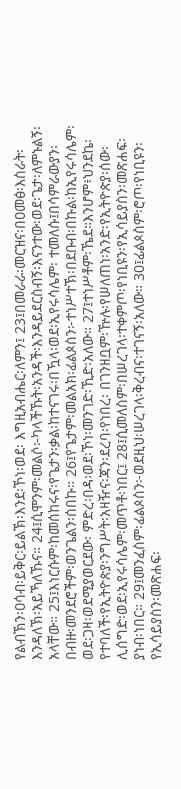የልብኽን፡ዐሳብ፡ይቅር፡ይልኽ፡እንደ፡ኾነ፡ወደ፡ እግዚአብሔር፡ለምን፤ 23፤በመራራ፡መርዝና፡በዐመፅ፡እስራት፡እንዳለኽ፡አይኻለኹና። 24፤ሲሞንም፡መልሶ፦ካላችኹት፡አንዳች፡እንዳይደርስብኝ፡እናንተው፡ወደ፡ጌታ፡ለምኑልኝ፡አላቸው። 25፤እነርሱም፡ከመሰከሩና፡የጌታን፡ቃል፡ከተናገሩ፡በዃላ፡ወደ፡ኢየሩሳሌም፡ ተመለሱ፤በሳምራውያን፡በብዙ፡መንደሮችም፡ወንጌልን፡ሰበኩ። 26፤የጌታም፡መልአክ፡ፊልጶስን፦ተነሥተኽ፡በደቡብ፡በኩል፡ከኢየሩሳሌም፡ወደ፡ጋዛ፡ወደሚያወርደው፡ ምድረ፡በዳ፡ወደ፡ኾነ፡መንገድ፡ኺድ፡አለው። 27፤ተነሥቶም፡ኼደ።እንሆም፥ህንደኬ፡የተባለች፡የኢትዮጵያ፡ንግሥት፡አዛዥና፡ጃን፡ደረባ፡የነበረ፡ በገንዘቧም፡ዅሉ፡የሠለጠነ፡አንድ፡የኢትዮጵያ፡ሰው፡ሊሰግድ፡ወደ፡ኢየሩሳሌም፡መጥቶ፡ነበር፤ 28፤ሲመለስም፡በሠረገላ፡ተቀምጦ፡የነቢዩን፡የኢሳይያስን፡መጽሐፍ፡ያነብ፡ነበር። 29፤መንፈስም፡ፊልጶስን፦ወደዚህ፡ሠረገላ፡ቅረብና፡ተገናኝ፡አለው። 30፤ፊልጶስም፡ሮጦ፡የነቢዩን፡የኢሳይያስን፡መጽሐፍ፡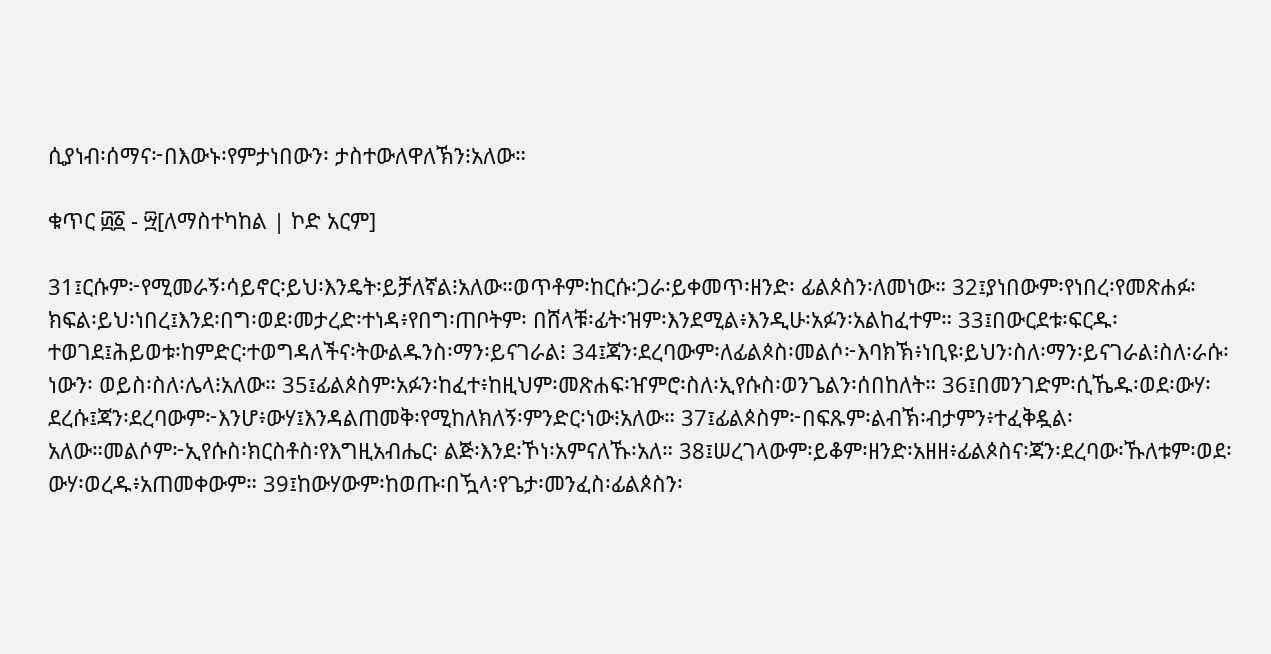ሲያነብ፡ሰማና፦በእውኑ፡የምታነበውን፡ ታስተውለዋለኽን፧አለው።

ቁጥር ፴፩ - ፵[ለማስተካከል | ኮድ አርም]

31፤ርሱም፦የሚመራኝ፡ሳይኖር፡ይህ፡እንዴት፡ይቻለኛል፧አለው።ወጥቶም፡ከርሱ፡ጋራ፡ይቀመጥ፡ዘንድ፡ ፊልጶስን፡ለመነው። 32፤ያነበውም፡የነበረ፡የመጽሐፉ፡ክፍል፡ይህ፡ነበረ፤እንደ፡በግ፡ወደ፡መታረድ፡ተነዳ፥የበግ፡ጠቦትም፡ በሸላቹ፡ፊት፡ዝም፡እንደሚል፥እንዲሁ፡አፉን፡አልከፈተም። 33፤በውርደቱ፡ፍርዱ፡ተወገደ፤ሕይወቱ፡ከምድር፡ተወግዳለችና፡ትውልዱንስ፡ማን፡ይናገራል፧ 34፤ጃን፡ደረባውም፡ለፊልጶስ፡መልሶ፦እባክኽ፥ነቢዩ፡ይህን፡ስለ፡ማን፡ይናገራል፧ስለ፡ራሱ፡ነውን፡ ወይስ፡ስለ፡ሌላ፧አለው። 35፤ፊልጶስም፡አፉን፡ከፈተ፥ከዚህም፡መጽሐፍ፡ዠምሮ፡ስለ፡ኢየሱስ፡ወንጌልን፡ሰበከለት። 36፤በመንገድም፡ሲኼዱ፡ወደ፡ውሃ፡ደረሱ፤ጃን፡ደረባውም፦እንሆ፥ውሃ፤እንዳልጠመቅ፡የሚከለክለኝ፡ምንድር፡ነው፧አለው። 37፤ፊልጶስም፦በፍጹም፡ልብኽ፡ብታምን፥ተፈቅዷል፡አለው።መልሶም፦ኢየሱስ፡ክርስቶስ፡የእግዚአብሔር፡ ልጅ፡እንደ፡ኾነ፡አምናለኹ፡አለ። 38፤ሠረገላውም፡ይቆም፡ዘንድ፡አዘዘ፥ፊልጶስና፡ጃን፡ደረባው፡ኹለቱም፡ወደ፡ውሃ፡ወረዱ፥አጠመቀውም። 39፤ከውሃውም፡ከወጡ፡በዃላ፡የጌታ፡መንፈስ፡ፊልጶስን፡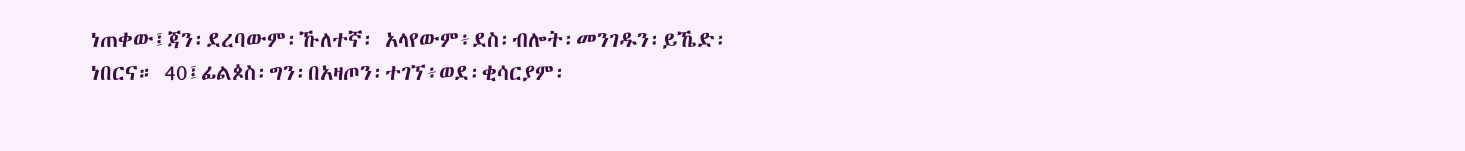ነጠቀው፤ጃን፡ደረባውም፡ኹለተኛ፡ አላየውም፥ደስ፡ብሎት፡መንገዱን፡ይኼድ፡ነበርና። 40፤ፊልጶስ፡ግን፡በአዛጦን፡ተገኘ፥ወደ፡ቂሳርያም፡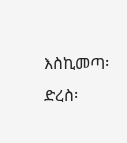እስኪመጣ፡ድረስ፡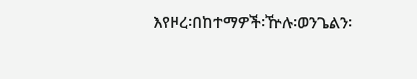እየዞረ፡በከተማዎች፡ዅሉ፡ወንጌልን፡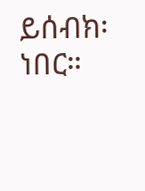ይሰብክ፡ነበር።